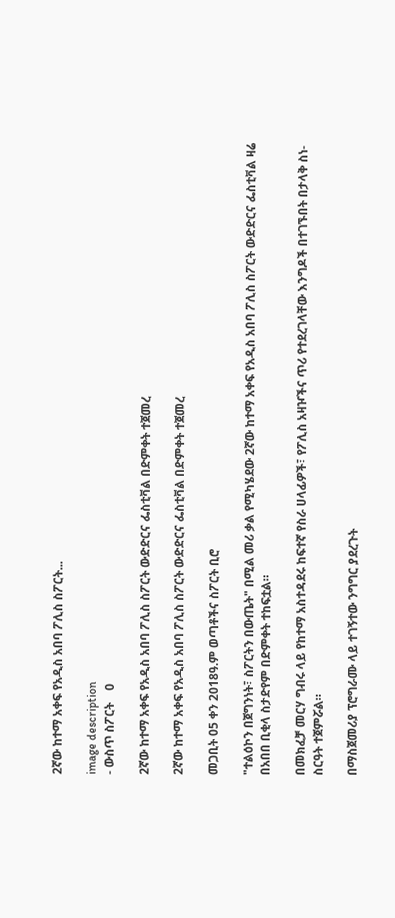2ኛው ከተማ አቀፍ የአዲስ አበባ ፖሊስ ስፖርት...

image description
- ውስጥ ስፖርት    0

2ኛው ከተማ አቀፍ የአዲስ አበባ ፖሊስ ስፖርት ውድድርና ፌስቲቫል በድምቀት ተጀመረ

2ኛው ከተማ አቀፍ የአዲስ አበባ ፖሊስ ስፖርት ውድድርና ፌስቲቫል በድምቀት ተጀመረ

መጋቢት 05 ቀን 2018ዓ.ም ወጣቶችና ስፖርት ቢሮ

"ተልዕኮን በጀግንነት፣ ስፖርትን በውጤት" በሚል መሪ ቃል የሚካሄደው 2ኛው ከተማ አቀፍ የአዲስ አበባ ፖሊስ ስፖርት ውድድርና ፌስቲቫል ዛሬ በአበበ ቢቂላ ስታድየም በድምቀት ተከፍቷል።

በመክፈቻ መርሃ ግብሩ ላይ የከተማ አስተዳደሩ ከፍተኛ የስራ ሀላፊዎች፣ የፖሊስ አዛዦችና ጥሪ የተደረገላቸው እንግዶች በተገኙበት በታላቅ ስነ-ስርዓት ተጀምሯል።

በማስጀመሪያ ፕሮግራሙ ላይ ተገኝተው ንግግር ያደረጉት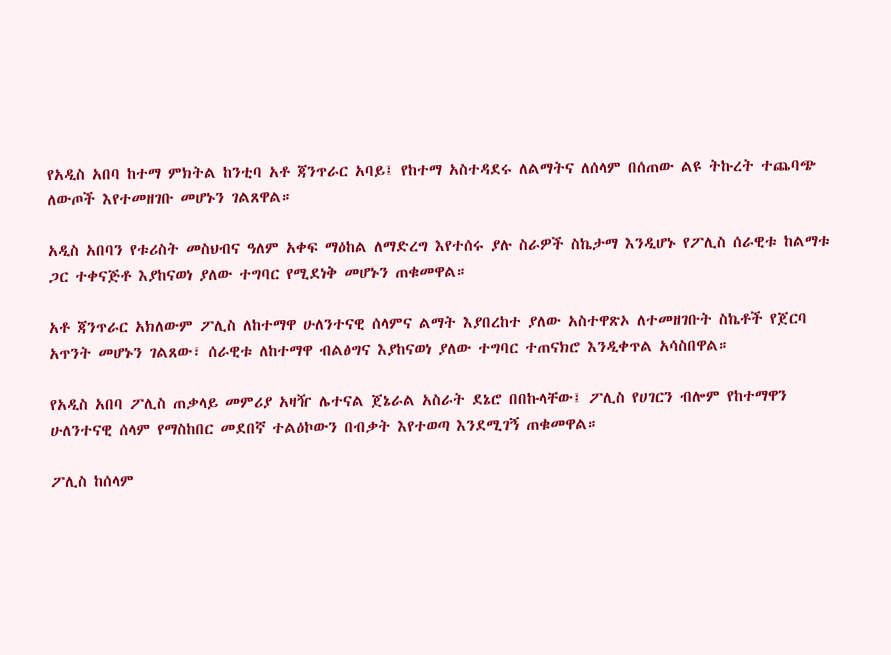የአዲስ አበባ ከተማ ምክትል ከንቲባ አቶ ጃንጥራር አባይ፤ የከተማ አስተዳደሩ ለልማትና ለሰላም በሰጠው ልዩ ትኩረት ተጨባጭ ለውጦች እየተመዘገቡ መሆኑን ገልጸዋል።

አዲስ አበባን የቱሪስት መስህብና ዓለም አቀፍ ማዕከል ለማድረግ እየተሰሩ ያሉ ስራዎች ስኬታማ እንዲሆኑ የፖሊስ ሰራዊቱ ከልማቱ ጋር ተቀናጅቶ እያከናወነ ያለው ተግባር የሚደነቅ መሆኑን ጠቁመዋል።

አቶ ጃንጥራር አክለውም ፖሊስ ለከተማዋ ሁለንተናዊ ሰላምና ልማት እያበረከተ ያለው አስተዋጽኦ ለተመዘገቡት ስኬቶች የጀርባ አጥንት መሆኑን ገልጸው፣ ሰራዊቱ ለከተማዋ ብልፅግና እያከናወነ ያለው ተግባር ተጠናክሮ እንዲቀጥል አሳስበዋል።

የአዲስ አበባ ፖሊስ ጠቃላይ መምሪያ አዛዥ ሌተናል ጀኔራል አስራት ደኔሮ በበኩላቸው፤ ፖሊስ የሀገርን ብሎም የከተማዋን ሁለንተናዊ ሰላም የማስከበር መደበኛ ተልዕኮውን በብቃት እየተወጣ እንደሚገኝ ጠቁመዋል።

ፖሊስ ከሰላም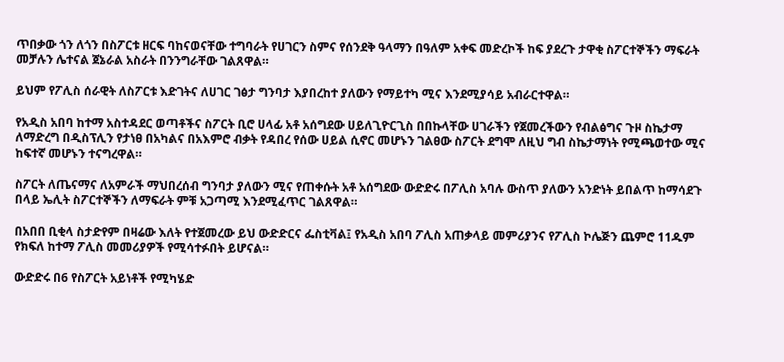ጥበቃው ጎን ለጎን በስፖርቱ ዘርፍ ባከናወናቸው ተግባራት የሀገርን ስምና የሰንደቅ ዓላማን በዓለም አቀፍ መድረኮች ከፍ ያደረጉ ታዋቂ ስፖርተኞችን ማፍራት መቻሉን ሌተናል ጀኔራል አስራት በንንግራቸው ገልጸዋል።

ይህም የፖሊስ ሰራዊት ለስፖርቱ እድገትና ለሀገር ገፅታ ግንባታ እያበረከተ ያለውን የማይተካ ሚና እንደሚያሳይ አብራርተዋል።

የአዲስ አበባ ከተማ አስተዳደር ወጣቶችና ስፖርት ቢሮ ሀላፊ አቶ አሰግደው ሀይለጊዮርጊስ በበኩላቸው ሀገራችን የጀመረችውን የብልፅግና ጉዞ ስኬታማ ለማድረግ በዲስፕሊን የታነፀ በአካልና በአእምሮ ብቃት የዳበረ የሰው ሀይል ሲኖር መሆኑን ገልፀው ስፖርት ደግሞ ለዚህ ግብ ስኬታማነት የሚጫወተው ሚና ከፍተኛ መሆኑን ተናግረዋል።

ስፖርት ለጤናማና ለአምራች ማህበረሰብ ግንባታ ያለውን ሚና የጠቀሱት አቶ አሰግደው ውድድሩ በፖሊስ አባሉ ውስጥ ያለውን አንድነት ይበልጥ ከማሳደጉ በላይ ኤሊት ስፖርተኞችን ለማፍራት ምቹ አጋጣሚ እንደሚፈጥር ገልጸዋል።

በአበበ ቢቂላ ስታድየም በዛሬው እለት የተጀመረው ይህ ውድድርና ፌስቲቫል፤ የአዲስ አበባ ፖሊስ አጠቃላይ መምሪያንና የፖሊስ ኮሌጅን ጨምሮ 11ዱም የክፍለ ከተማ ፖሊስ መመሪያዎች የሚሳተፉበት ይሆናል።

ውድድሩ በ6 የስፖርት አይነቶች የሚካሄድ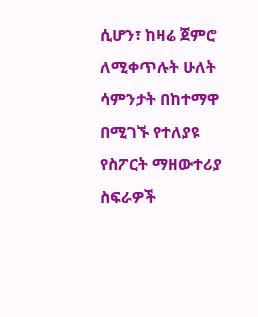ሲሆን፣ ከዛሬ ጀምሮ ለሚቀጥሉት ሁለት ሳምንታት በከተማዋ በሚገኙ የተለያዩ የስፖርት ማዘውተሪያ ስፍራዎች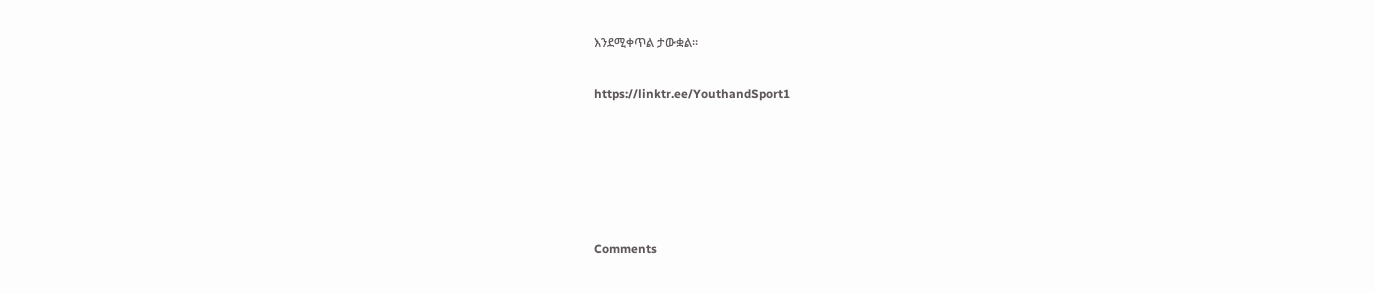እንደሚቀጥል ታውቋል።

https://linktr.ee/YouthandSport1





Comments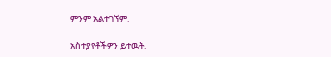ምንም አልተገኘም.

አስተያየቶችዎን ይተዉት.